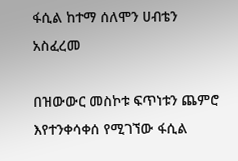ፋሲል ከተማ ሰለሞን ሀብቴን አስፈረመ

በዝውውር መስኮቱ ፍጥነቱን ጨምሮ እየተንቀሳቀሰ የሚገኘው ፋሲል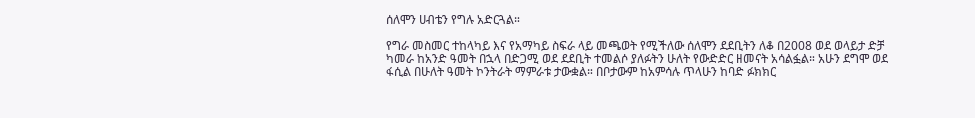ሰለሞን ሀብቴን የግሉ አድርጓል።

የግራ መስመር ተከላካይ እና የአማካይ ስፍራ ላይ መጫወት የሚችለው ሰለሞን ደደቢትን ለቆ በ2008 ወደ ወላይታ ድቻ ካመራ ከአንድ ዓመት በኋላ በድጋሚ ወደ ደደቢት ተመልሶ ያለፉትን ሁለት የውድድር ዘመናት አሳልፏል። አሁን ደግሞ ወደ ፋሲል በሁለት ዓመት ኮንትራት ማምራቱ ታውቋል። በቦታውም ከአምሳሉ ጥላሁን ከባድ ፉክክር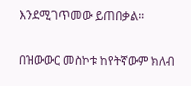እንደሚገጥመው ይጠበቃል።

በዝውውር መስኮቱ ከየትኛውም ክለብ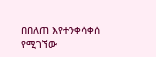በበለጠ እየተንቀሳቀሰ የሚገኘው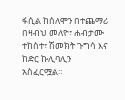ፋሲል ከሰለሞን በተጨማሪ በዛብህ መለዮ፣ ሐብታሙ ተከስተ፣ ሽመክት ጉግሳ እና ከድር ኩሊባሊን አስፈርሟል።